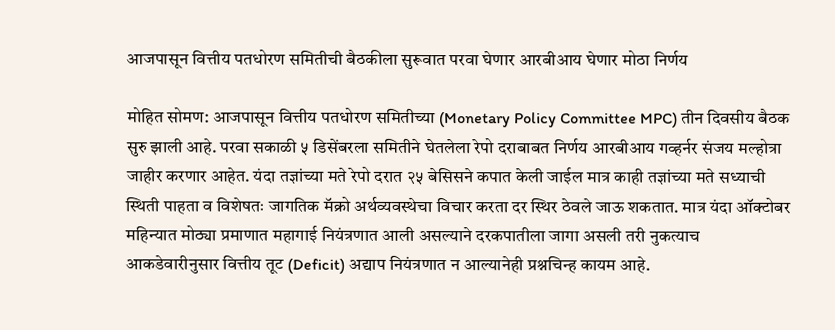आजपासून वित्तीय पतधोरण समितीची बैठकीला सुरूवात परवा घेणार आरबीआय घेणार मोठा निर्णय

मोहित सोमण: आजपासून वित्तीय पतधोरण समितीच्या (Monetary Policy Committee MPC) तीन दिवसीय बैठक सुरु झाली आहे. परवा सकाळी ५ डिसेंबरला समितीने घेतलेला रेपो दराबाबत निर्णय आरबीआय गव्हर्नर संजय मल्होत्रा जाहीर करणार आहेत. यंदा तज्ञांच्या मते रेपो दरात २५ बेसिसने कपात केली जाईल मात्र काही तज्ञांच्या मते सध्याची स्थिती पाहता व विशेषतः जागतिक मॅक्रो अर्थव्यवस्थेचा विचार करता दर स्थिर ठेवले जाऊ शकतात. मात्र यंदा ऑक्टोबर महिन्यात मोठ्या प्रमाणात महागाई नियंत्रणात आली असल्याने दरकपातीला जागा असली तरी नुकत्याच आकडेवारीनुसार वित्तीय तूट (Deficit) अद्याप नियंत्रणात न आल्यानेही प्रश्नचिन्ह कायम आहे.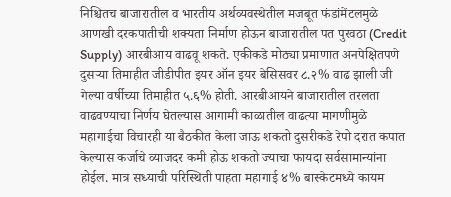निश्चितच बाजारातील व भारतीय अर्थव्यवस्थेतील मजबूत फंडांमेंटलमुळे आणखी दरकपातीची शक्यता निर्माण होऊन बाजारातील पत पुरवठा (Credit Supply) आरबीआय वाढवू शकते. एकीकडे मोठ्या प्रमाणात अनपेक्षितपणे दुसऱ्या तिमाहीत जीडीपीत इयर ऑन इयर बेसिसवर ८.२% वाढ झाली जी गेल्या वर्षीच्या तिमाहीत ५.६% होती. आरबीआयने बाजारातील तरलता वाढवण्याचा निर्णय घेतल्यास आगामी काळातील वाढत्या मागणीमुळे महागाईचा विचारही या बैठकीत केला जाऊ शकतो दुसरीकडे रेपो दरात कपात केल्यास कर्जाचे व्याजदर कमी होऊ शकतो ज्याचा फायदा सर्वसामान्यांना होईल. मात्र सध्याची परिस्थिती पाहता महागाई ४% बास्केटमध्ये कायम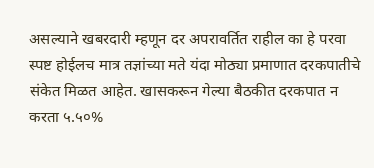असल्याने खबरदारी म्हणून दर अपरावर्तित राहील का हे परवा स्पष्ट होईलच मात्र तज्ञांच्या मते यंदा मोठ्या प्रमाणात दरकपातीचे संकेत मिळत आहेत. खासकरून गेल्या बैठकीत दरकपात न करता ५.५०%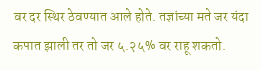वर दर स्थिर ठेवण्यात आले होते. तज्ञांच्या मते जर यंदा कपात झाली तर तो जर ५.२५% वर राहू शकतो.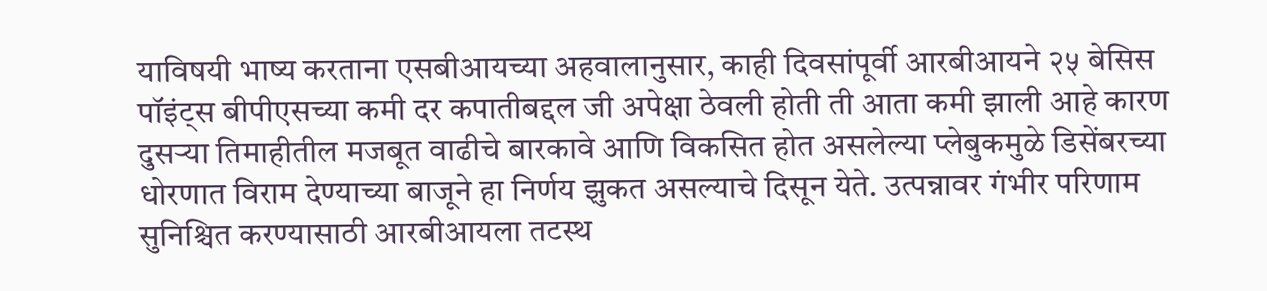याविषयी भाष्य करताना एसबीआयच्या अहवालानुसार, काही दिवसांपूर्वी आरबीआयने २५ बेसिस पॉइंट्स बीपीएसच्या कमी दर कपातीबद्दल जी अपेक्षा ठेवली होती ती आता कमी झाली आहे कारण दुसऱ्या तिमाहीतील मजबूत वाढीचे बारकावे आणि विकसित होत असलेल्या प्लेबुकमुळे डिसेंबरच्या धोरणात विराम देण्याच्या बाजूने हा निर्णय झुकत असल्याचे दिसून येते. उत्पन्नावर गंभीर परिणाम सुनिश्चित करण्यासाठी आरबीआयला तटस्थ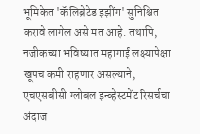भूमिकेत 'कॅलिब्रेटेड इझींग' सुनिश्चित करावे लागेल असे मत आहे. तथापि, नजीकच्या भविष्यात महागाई लक्ष्यापेक्षा खूपच कमी राहणार असल्याने, एचएसबीसी ग्लोबल इन्व्हेस्टमेंट रिसर्चचा अंदाज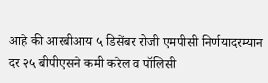आहे की आरबीआय ५ डिसेंबर रोजी एमपीसी निर्णयादरम्यान दर २५ बीपीएसने कमी करेल व पॉलिसी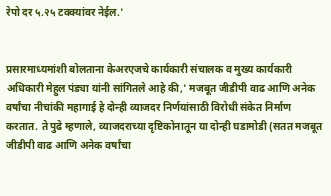रेपो दर ५.२५ टक्क्यांवर नेईल.'


प्रसारमाध्यमांशी बोलताना केअरएजचे कार्यकारी संचालक व मुख्य कार्यकारी अधिकारी मेहुल पंड्या यांनी सांगितले आहे की,' मजबूत जीडीपी वाढ आणि अनेक वर्षांचा नीचांकी महागाई हे दोन्ही व्याजदर निर्णयांसाठी विरोधी संकेत निर्माण करतात. ते पुढे म्हणाले, व्याजदराच्या दृष्टिकोनातून या दोन्ही घडामोडी (सतत मजबूत जीडीपी वाढ आणि अनेक वर्षांचा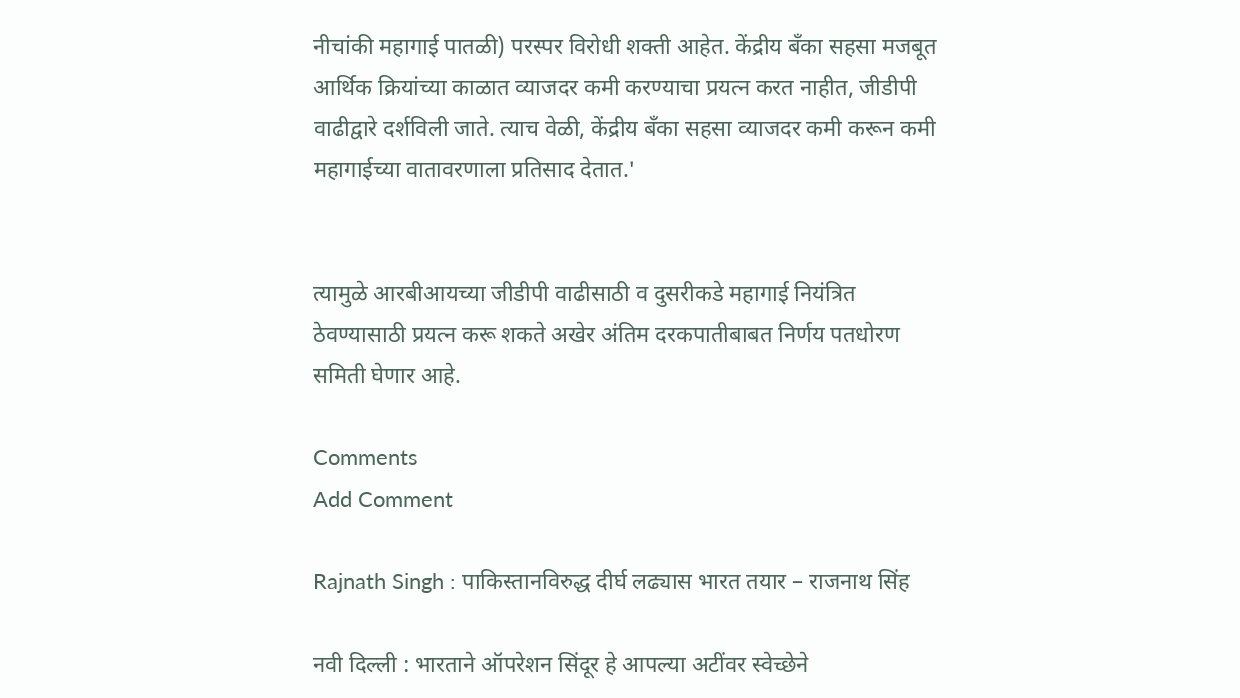नीचांकी महागाई पातळी) परस्पर विरोधी शक्ती आहेत. केंद्रीय बँका सहसा मजबूत आर्थिक क्रियांच्या काळात व्याजदर कमी करण्याचा प्रयत्न करत नाहीत, जीडीपी वाढीद्वारे दर्शविली जाते. त्याच वेळी, केंद्रीय बँका सहसा व्याजदर कमी करून कमी महागाईच्या वातावरणाला प्रतिसाद देतात.'


त्यामुळे आरबीआयच्या जीडीपी वाढीसाठी व दुसरीकडे महागाई नियंत्रित ठेवण्यासाठी प्रयत्न करू शकते अखेर अंतिम दरकपातीबाबत निर्णय पतधोरण समिती घेणार आहे.

Comments
Add Comment

Rajnath Singh : पाकिस्तानविरुद्ध दीर्घ लढ्यास भारत तयार – राजनाथ सिंह

नवी दिल्ली : भारताने ऑपरेशन सिंदूर हे आपल्या अटींवर स्वेच्छेने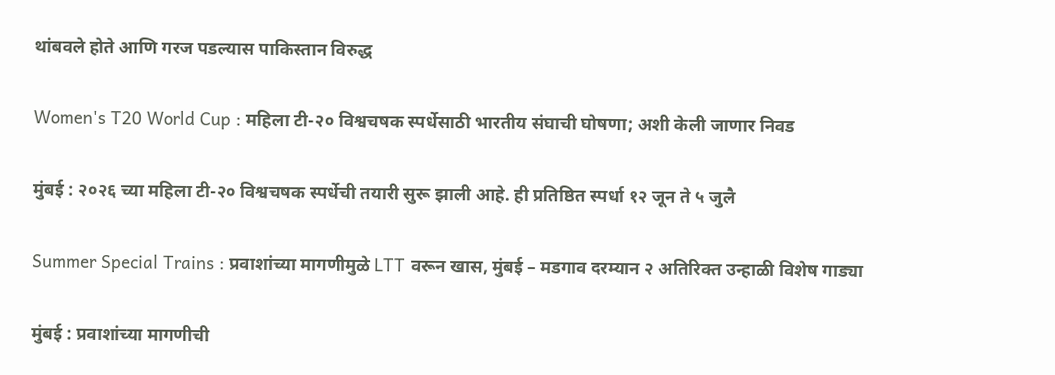थांबवले होते आणि गरज पडल्यास पाकिस्तान विरुद्ध

Women's T20 World Cup : महिला टी-२० विश्वचषक स्पर्धेसाठी भारतीय संघाची घोषणा; अशी केली जाणार निवड

मुंबई : २०२६ च्या महिला टी-२० विश्वचषक स्पर्धेची तयारी सुरू झाली आहे. ही प्रतिष्ठित स्पर्धा १२ जून ते ५ जुलै

Summer Special Trains : प्रवाशांच्या मागणीमुळे LTT वरून खास, मुंबई – मडगाव दरम्यान २ अतिरिक्त उन्हाळी विशेष गाड्या

मुंबई : प्रवाशांच्या मागणीची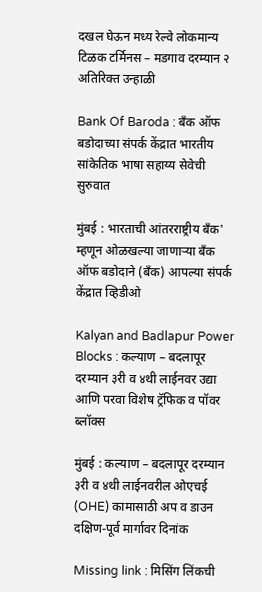दखल घेऊन मध्य रेल्वे लोकमान्य टिळक टर्मिनस – मडगाव दरम्यान २ अतिरिक्त उन्हाळी

Bank Of Baroda : बँक ऑफ बडोदाच्या संपर्क केंद्रात भारतीय सांकेतिक भाषा सहाय्य सेवेची सुरुवात

मुंबई : भारताची आंतरराष्ट्रीय बँक' म्हणून ओळखल्या जाणाऱ्या बँक ऑफ बडोदाने (बँक) आपल्या संपर्क केंद्रात व्हिडीओ

Kalyan and Badlapur Power Blocks : कल्याण – बदलापूर दरम्यान ३री व ४थी लाईनवर उद्या आणि परवा विशेष ट्रॅफिक व पॉवर ब्लॉक्स

मुंबई : कल्याण – बदलापूर दरम्यान ३री व ४थी लाईनवरील ओएचई (OHE) कामासाठी अप व डाउन दक्षिण-पूर्व मार्गावर दिनांक

Missing link : मिसिंग लिंकची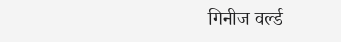गिनीज वर्ल्ड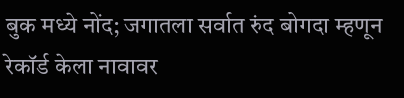बुक मध्ये नोंद; जगातला सर्वात रुंद बोगदा म्हणून रेकॉर्ड केला नावावर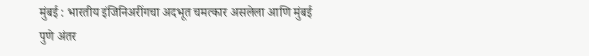मुंबई : भारतीय इंजिनिअरींगचा अदभूत चमत्कार असलेला आणि मुंबई पुणे अंतर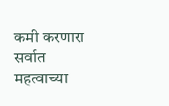कमी करणारा सर्वात महत्वाच्या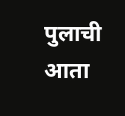पुलाची आता